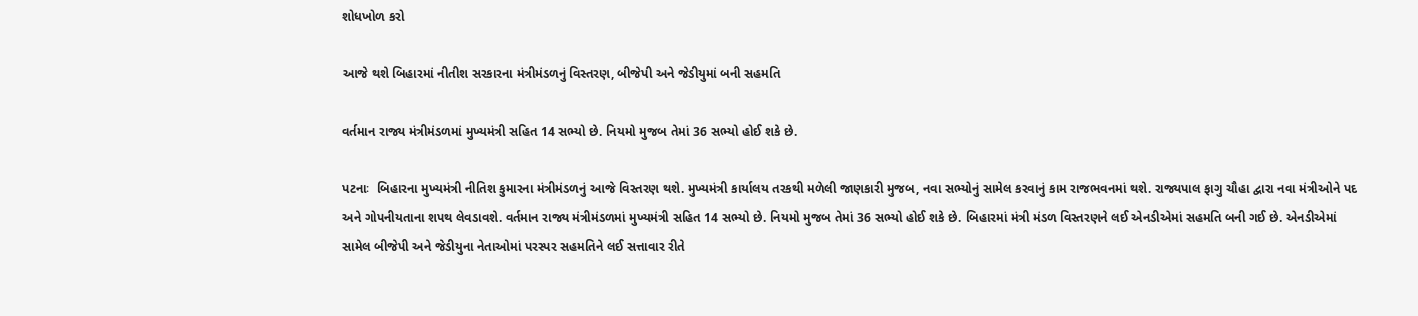શોધખોળ કરો

આજે થશે બિહારમાં નીતીશ સરકારના મંત્રીમંડળનું વિસ્તરણ, બીજેપી અને જેડીયુમાં બની સહમતિ

વર્તમાન રાજ્ય મંત્રીમંડળમાં મુખ્યમંત્રી સહિત 14 સભ્યો છે. નિયમો મુજબ તેમાં 36 સભ્યો હોઈ શકે છે.

પટનાઃ  બિહારના મુખ્યમંત્રી નીતિશ કુમારના મંત્રીમંડળનું આજે વિસ્તરણ થશે. મુખ્યમંત્રી કાર્યાલય તરકથી મળેલી જાણકારી મુજબ, નવા સભ્યોનું સામેલ કરવાનું કામ રાજભવનમાં થશે. રાજ્યપાલ ફાગુ ચૌહા દ્વારા નવા મંત્રીઓને પદ અને ગોપનીયતાના શપથ લેવડાવશે. વર્તમાન રાજ્ય મંત્રીમંડળમાં મુખ્યમંત્રી સહિત 14 સભ્યો છે. નિયમો મુજબ તેમાં 36 સભ્યો હોઈ શકે છે. બિહારમાં મંત્રી મંડળ વિસ્તરણને લઈ એનડીએમાં સહમતિ બની ગઈ છે. એનડીએમાં સામેલ બીજેપી અને જેડીયુના નેતાઓમાં પરસ્પર સહમતિને લઈ સત્તાવાર રીતે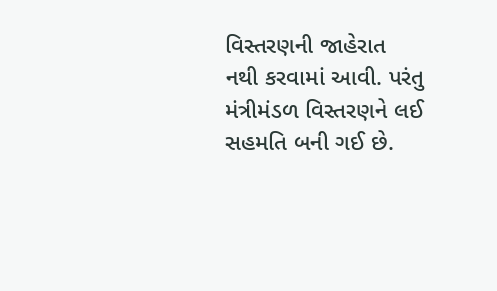વિસ્તરણની જાહેરાત નથી કરવામાં આવી. પરંતુ મંત્રીમંડળ વિસ્તરણને લઈ સહમતિ બની ગઈ છે.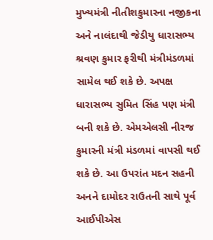મુખ્યમંત્રી નીતીશકુમારના નજીકના અને નાલંદાથી જેડીયુ ધારાસભ્ય શ્રવણ કુમાર ફરીથી મંત્રીમંડળમાં સામેલ થઈ શકે છે. અપક્ષ ધારાસભ્ય સુમિત સિંહ પણ મંત્રી બની શકે છે. એમએલસી નીરજ કુમારની મંત્રી મંડળમાં વાપસી થઈ શકે છે. આ ઉપરાંત મદન સહની અનને દામોદર રાઉતની સાથે પૂર્વ આઈપીએસ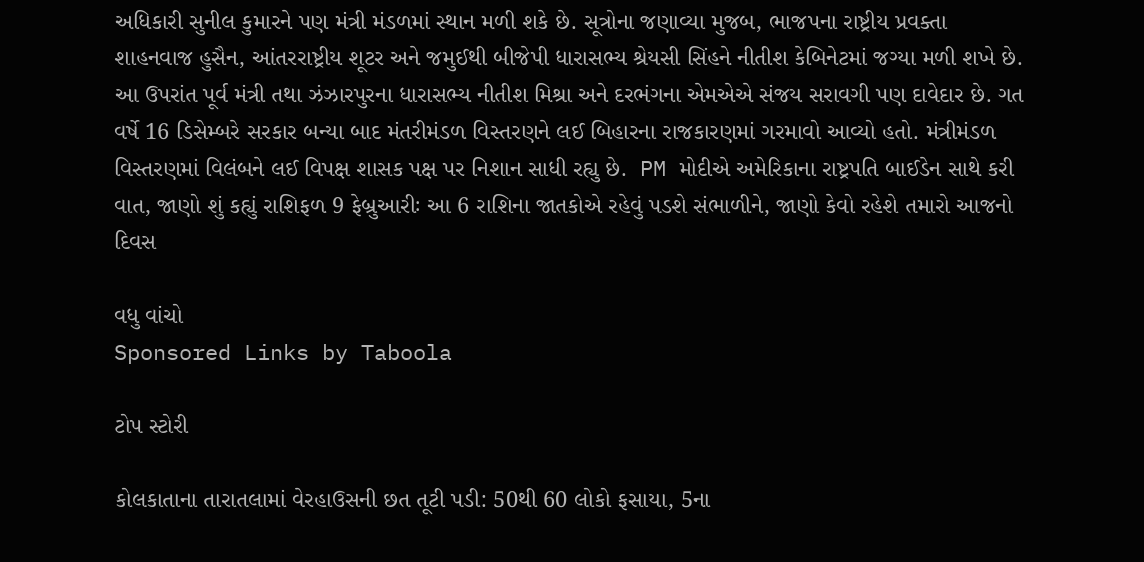અધિકારી સુનીલ કુમારને પણ મંત્રી મંડળમાં સ્થાન મળી શકે છે. સૂત્રોના જણાવ્યા મુજબ, ભાજપના રાષ્ટ્રીય પ્રવક્તા શાહનવાજ હુસૈન, આંતરરાષ્ટ્રીય શૂટર અને જમુઈથી બીજેપી ધારાસભ્ય શ્રેયસી સિંહને નીતીશ કેબિનેટમાં જગ્યા મળી શખે છે. આ ઉપરાંત પૂર્વ મંત્રી તથા ઝંઝારપુરના ધારાસભ્ય નીતીશ મિશ્રા અને દરભંગના એમએએ સંજય સરાવગી પણ દાવેદાર છે. ગત વર્ષે 16 ડિસેમ્બરે સરકાર બન્યા બાદ મંતરીમંડળ વિસ્તરણને લઈ બિહારના રાજકારણમાં ગરમાવો આવ્યો હતો. મંત્રીમંડળ વિસ્તરણમાં વિલંબને લઈ વિપક્ષ શાસક પક્ષ પર નિશાન સાધી રહ્યુ છે.  PM મોદીએ અમેરિકાના રાષ્ટ્રપતિ બાઈડેન સાથે કરી વાત, જાણો શું કહ્યું રાશિફળ 9 ફેબ્રુઆરીઃ આ 6 રાશિના જાતકોએ રહેવું પડશે સંભાળીને, જાણો કેવો રહેશે તમારો આજનો દિવસ

વધુ વાંચો
Sponsored Links by Taboola

ટોપ સ્ટોરી

કોલકાતાના તારાતલામાં વેરહાઉસની છત તૂટી પડી: 50થી 60 લોકો ફસાયા, 5ના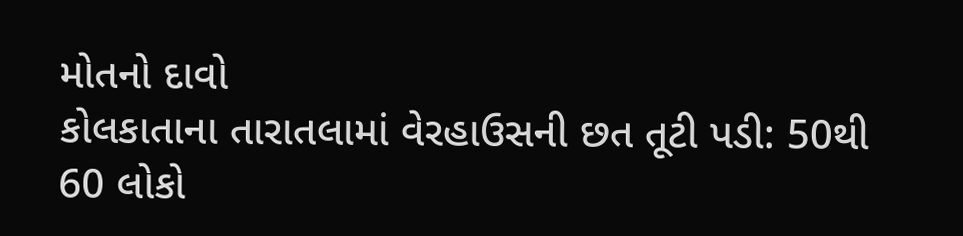મોતનો દાવો
કોલકાતાના તારાતલામાં વેરહાઉસની છત તૂટી પડી: 50થી 60 લોકો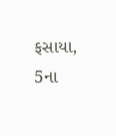ફસાયા, 5ના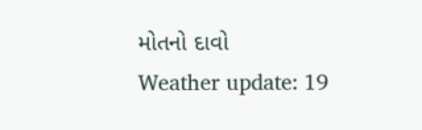મોતનો દાવો
Weather update: 19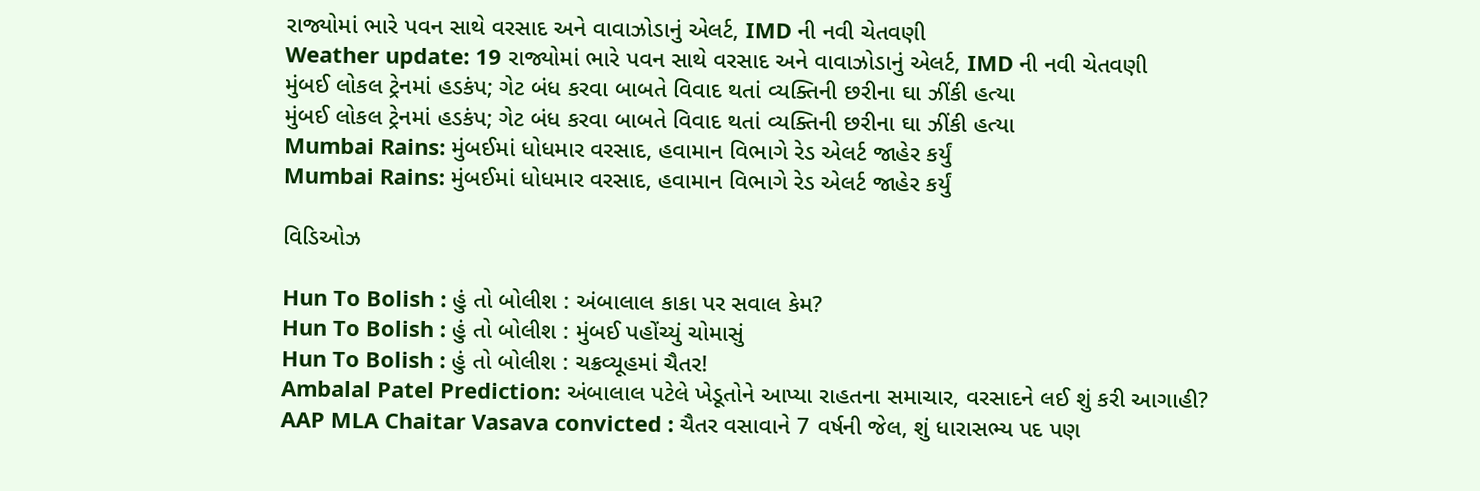રાજ્યોમાં ભારે પવન સાથે વરસાદ અને વાવાઝોડાનું એલર્ટ, IMD ની નવી ચેતવણી
Weather update: 19 રાજ્યોમાં ભારે પવન સાથે વરસાદ અને વાવાઝોડાનું એલર્ટ, IMD ની નવી ચેતવણી
મુંબઈ લોકલ ટ્રેનમાં હડકંપ; ગેટ બંધ કરવા બાબતે વિવાદ થતાં વ્યક્તિની છરીના ઘા ઝીંકી હત્યા
મુંબઈ લોકલ ટ્રેનમાં હડકંપ; ગેટ બંધ કરવા બાબતે વિવાદ થતાં વ્યક્તિની છરીના ઘા ઝીંકી હત્યા
Mumbai Rains: મુંબઈમાં ધોધમાર વરસાદ, હવામાન વિભાગે રેડ એલર્ટ જાહેર કર્યું
Mumbai Rains: મુંબઈમાં ધોધમાર વરસાદ, હવામાન વિભાગે રેડ એલર્ટ જાહેર કર્યું

વિડિઓઝ

Hun To Bolish : હું તો બોલીશ : અંબાલાલ કાકા પર સવાલ કેમ?
Hun To Bolish : હું તો બોલીશ : મુંબઈ પહોંચ્યું ચોમાસું
Hun To Bolish : હું તો બોલીશ : ચક્રવ્યૂહમાં ચૈતર!
Ambalal Patel Prediction: અંબાલાલ પટેલે ખેડૂતોને આપ્યા રાહતના સમાચાર, વરસાદને લઈ શું કરી આગાહી?
AAP MLA Chaitar Vasava convicted : ચૈતર વસાવાને 7 વર્ષની જેલ, શું ધારાસભ્ય પદ પણ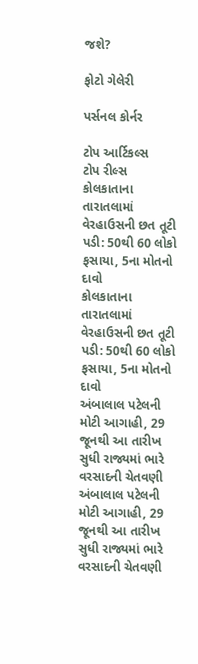જશે?

ફોટો ગેલેરી

પર્સનલ કોર્નર

ટોપ આર્ટિકલ્સ
ટોપ રીલ્સ
કોલકાતાના તારાતલામાં વેરહાઉસની છત તૂટી પડી: 50થી 60 લોકો ફસાયા, 5ના મોતનો દાવો
કોલકાતાના તારાતલામાં વેરહાઉસની છત તૂટી પડી: 50થી 60 લોકો ફસાયા, 5ના મોતનો દાવો
અંબાલાલ પટેલની મોટી આગાહી, 29 જૂનથી આ તારીખ સુધી રાજ્યમાં ભારે વરસાદની ચેતવણી
અંબાલાલ પટેલની મોટી આગાહી, 29 જૂનથી આ તારીખ સુધી રાજ્યમાં ભારે વરસાદની ચેતવણી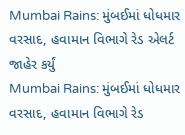Mumbai Rains: મુંબઈમાં ધોધમાર વરસાદ, હવામાન વિભાગે રેડ એલર્ટ જાહેર કર્યું
Mumbai Rains: મુંબઈમાં ધોધમાર વરસાદ, હવામાન વિભાગે રેડ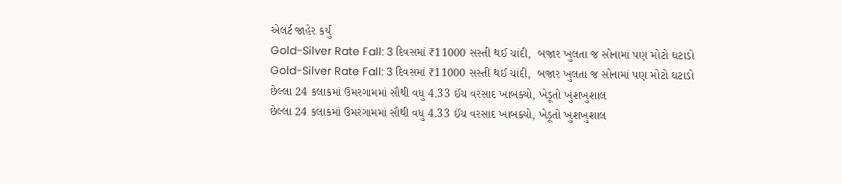એલર્ટ જાહેર કર્યું
Gold-Silver Rate Fall: 3 દિવસમાં ₹11000 સસ્તી થઈ ચાંદી,  બજાર ખુલતા જ સોનામાં પણ મોટો ઘટાડો
Gold-Silver Rate Fall: 3 દિવસમાં ₹11000 સસ્તી થઈ ચાંદી,  બજાર ખુલતા જ સોનામાં પણ મોટો ઘટાડો
છેલ્લા 24 કલાકમાં ઉમરગામમાં સૌથી વધુ 4.33 ઈંચ વરસાદ ખાબક્યો, ખેડૂતો ખુશખુશાલ
છેલ્લા 24 કલાકમાં ઉમરગામમાં સૌથી વધુ 4.33 ઈંચ વરસાદ ખાબક્યો, ખેડૂતો ખુશખુશાલ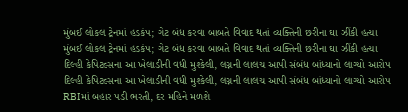મુંબઈ લોકલ ટ્રેનમાં હડકંપ; ગેટ બંધ કરવા બાબતે વિવાદ થતાં વ્યક્તિની છરીના ઘા ઝીંકી હત્યા
મુંબઈ લોકલ ટ્રેનમાં હડકંપ; ગેટ બંધ કરવા બાબતે વિવાદ થતાં વ્યક્તિની છરીના ઘા ઝીંકી હત્યા
દિલ્હી કેપિટલ્સના આ ખેલાડીની વધી મુશ્કેલી, લગ્નની લાલચ આપી સંબંધ બાંધ્યાનો લાગ્યો આરોપ
દિલ્હી કેપિટલ્સના આ ખેલાડીની વધી મુશ્કેલી, લગ્નની લાલચ આપી સંબંધ બાંધ્યાનો લાગ્યો આરોપ
RBIમાં બહાર પડી ભરતી, દર મહિને મળશે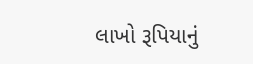લાખો રૂપિયાનું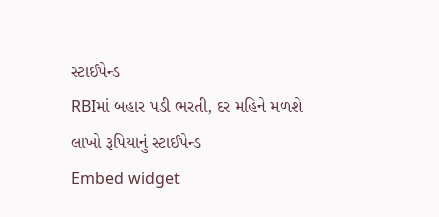સ્ટાઈપેન્ડ
RBIમાં બહાર પડી ભરતી, દર મહિને મળશે લાખો રૂપિયાનું સ્ટાઈપેન્ડ
Embed widget